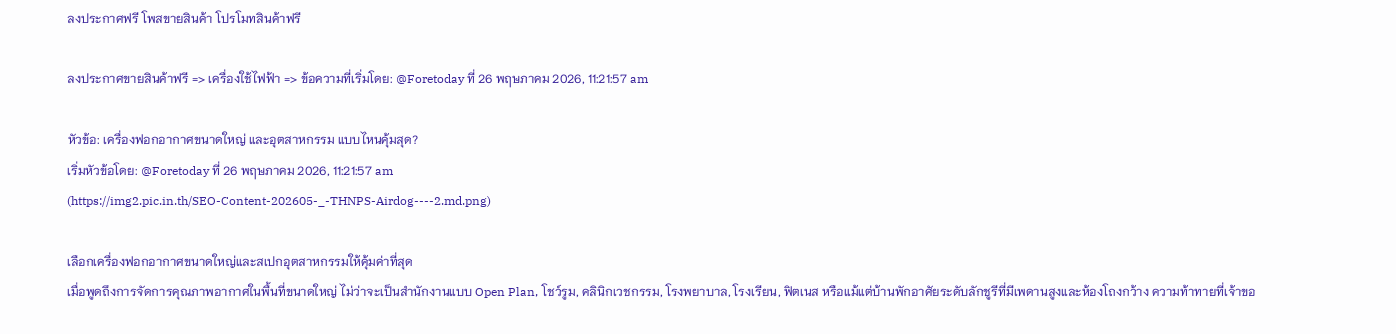ลงประกาศฟรี โพสขายสินค้า โปรโมทสินค้าฟรี

ลงประกาศขายสินค้าฟรี => เครื่องใช้ไฟฟ้า => ข้อความที่เริ่มโดย: @Foretoday ที่ 26 พฤษภาคม 2026, 11:21:57 am

หัวข้อ: เครื่องฟอกอากาศขนาดใหญ่ และอุตสาหกรรม แบบไหนคุ้มสุด?
เริ่มหัวข้อโดย: @Foretoday ที่ 26 พฤษภาคม 2026, 11:21:57 am
(https://img2.pic.in.th/SEO-Content-202605-_-THNPS-Airdog----2.md.png)

เลือกเครื่องฟอกอากาศขนาดใหญ่และสเปกอุตสาหกรรมให้คุ้มค่าที่สุด
เมื่อพูดถึงการจัดการคุณภาพอากาศในพื้นที่ขนาดใหญ่ ไม่ว่าจะเป็นสำนักงานแบบ Open Plan, โชว์รูม, คลินิกเวชกรรม, โรงพยาบาล, โรงเรียน, ฟิตเนส หรือแม้แต่บ้านพักอาศัยระดับลักชูรีที่มีเพดานสูงและห้องโถงกว้าง ความท้าทายที่เจ้าขอ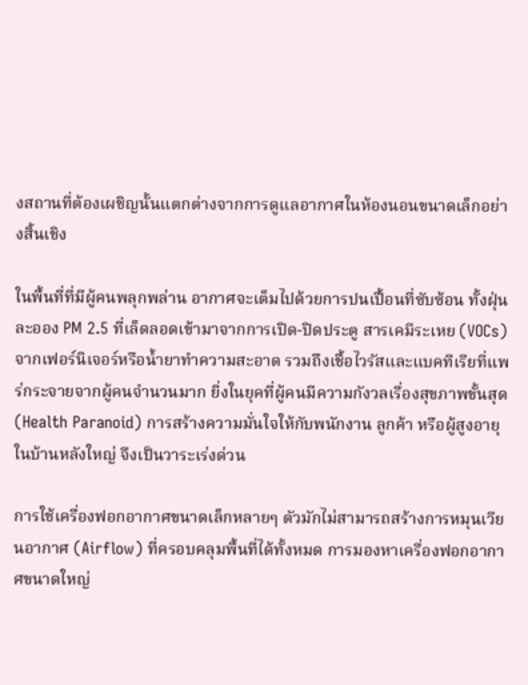งสถานที่ต้องเผชิญนั้นแตกต่างจากการดูแลอากาศในห้องนอนขนาดเล็กอย่างสิ้นเชิง

ในพื้นที่ที่มีผู้คนพลุกพล่าน อากาศจะเต็มไปด้วยการปนเปื้อนที่ซับซ้อน ทั้งฝุ่นละออง PM 2.5 ที่เล็ดลอดเข้ามาจากการเปิด-ปิดประตู สารเคมีระเหย (VOCs) จากเฟอร์นิเจอร์หรือน้ำยาทำความสะอาด รวมถึงเชื้อไวรัสและแบคทีเรียที่แพร่กระจายจากผู้คนจำนวนมาก ยิ่งในยุคที่ผู้คนมีความกังวลเรื่องสุขภาพขั้นสุด (Health Paranoid) การสร้างความมั่นใจให้กับพนักงาน ลูกค้า หรือผู้สูงอายุในบ้านหลังใหญ่ จึงเป็นวาระเร่งด่วน

การใช้เครื่องฟอกอากาศขนาดเล็กหลายๆ ตัวมักไม่สามารถสร้างการหมุนเวียนอากาศ (Airflow) ที่ครอบคลุมพื้นที่ได้ทั้งหมด การมองหาเครื่องฟอกอากาศขนาดใหญ่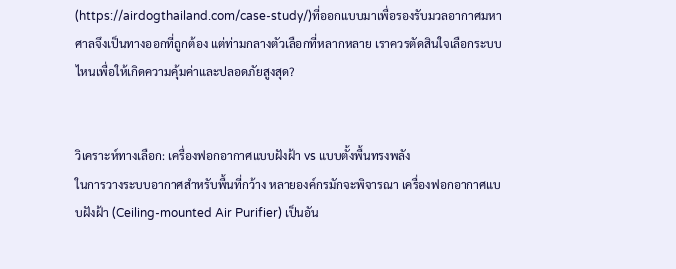(https://airdogthailand.com/case-study/)ที่ออกแบบมาเพื่อรองรับมวลอากาศมหาศาลจึงเป็นทางออกที่ถูกต้อง แต่ท่ามกลางตัวเลือกที่หลากหลาย เราควรตัดสินใจเลือกระบบไหนเพื่อให้เกิดความคุ้มค่าและปลอดภัยสูงสุด?


วิเคราะห์ทางเลือก: เครื่องฟอกอากาศแบบฝังฝ้า vs แบบตั้งพื้นทรงพลัง
ในการวางระบบอากาศสำหรับพื้นที่กว้าง หลายองค์กรมักจะพิจารณา เครื่องฟอกอากาศแบบฝังฝ้า (Ceiling-mounted Air Purifier) เป็นอัน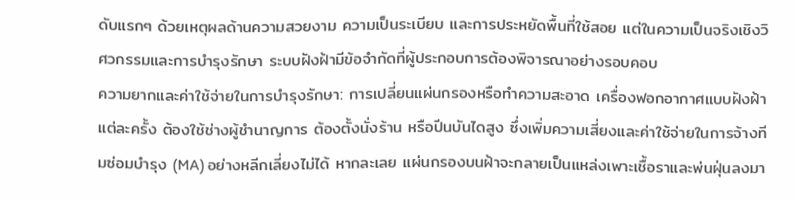ดับแรกๆ ด้วยเหตุผลด้านความสวยงาม ความเป็นระเบียบ และการประหยัดพื้นที่ใช้สอย แต่ในความเป็นจริงเชิงวิศวกรรมและการบำรุงรักษา ระบบฝังฝ้ามีข้อจำกัดที่ผู้ประกอบการต้องพิจารณาอย่างรอบคอบ
ความยากและค่าใช้จ่ายในการบำรุงรักษา: การเปลี่ยนแผ่นกรองหรือทำความสะอาด เครื่องฟอกอากาศแบบฝังฝ้า แต่ละครั้ง ต้องใช้ช่างผู้ชำนาญการ ต้องตั้งนั่งร้าน หรือปีนบันไดสูง ซึ่งเพิ่มความเสี่ยงและค่าใช้จ่ายในการจ้างทีมซ่อมบำรุง (MA) อย่างหลีกเลี่ยงไม่ได้ หากละเลย แผ่นกรองบนฝ้าจะกลายเป็นแหล่งเพาะเชื้อราและพ่นฝุ่นลงมา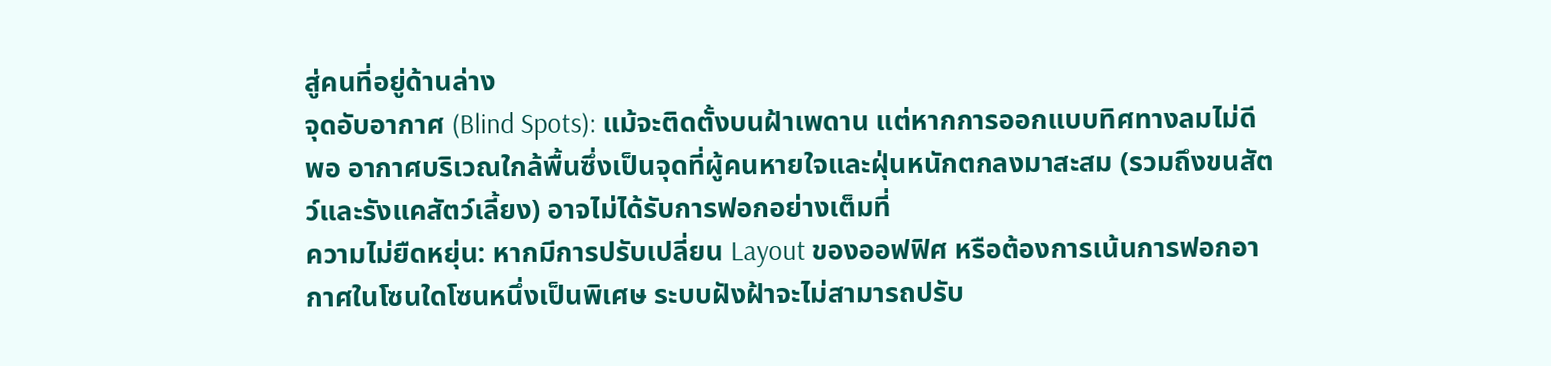สู่คนที่อยู่ด้านล่าง
จุดอับอากาศ (Blind Spots): แม้จะติดตั้งบนฝ้าเพดาน แต่หากการออกแบบทิศทางลมไม่ดีพอ อากาศบริเวณใกล้พื้นซึ่งเป็นจุดที่ผู้คนหายใจและฝุ่นหนักตกลงมาสะสม (รวมถึงขนสัตว์และรังแคสัตว์เลี้ยง) อาจไม่ได้รับการฟอกอย่างเต็มที่
ความไม่ยืดหยุ่น: หากมีการปรับเปลี่ยน Layout ของออฟฟิศ หรือต้องการเน้นการฟอกอากาศในโซนใดโซนหนึ่งเป็นพิเศษ ระบบฝังฝ้าจะไม่สามารถปรับ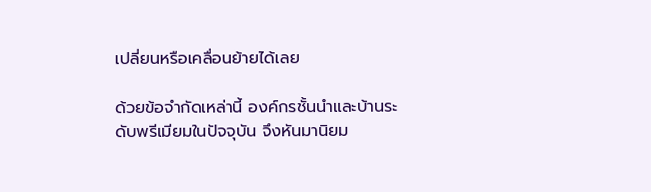เปลี่ยนหรือเคลื่อนย้ายได้เลย

ด้วยข้อจำกัดเหล่านี้ องค์กรชั้นนำและบ้านระดับพรีเมียมในปัจจุบัน จึงหันมานิยม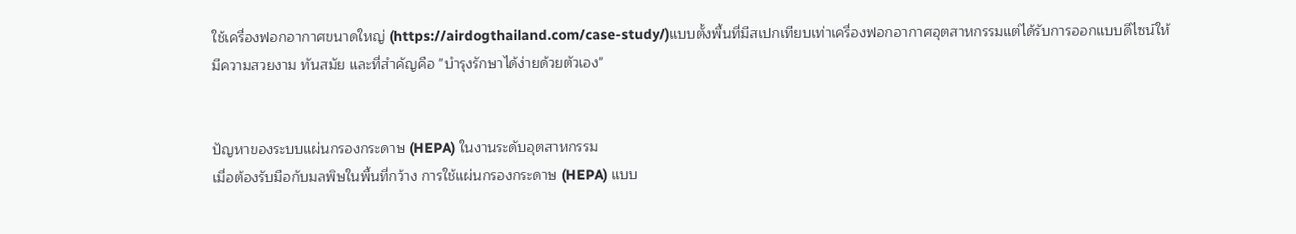ใช้เครื่องฟอกอากาศขนาดใหญ่ (https://airdogthailand.com/case-study/)แบบตั้งพื้นที่มีสเปกเทียบเท่าเครื่องฟอกอากาศอุตสาหกรรมแต่ได้รับการออกแบบดีไซน์ให้มีความสวยงาม ทันสมัย และที่สำคัญคือ "บำรุงรักษาได้ง่ายด้วยตัวเอง"


ปัญหาของระบบแผ่นกรองกระดาษ (HEPA) ในงานระดับอุตสาหกรรม
เมื่อต้องรับมือกับมลพิษในพื้นที่กว้าง การใช้แผ่นกรองกระดาษ (HEPA) แบบ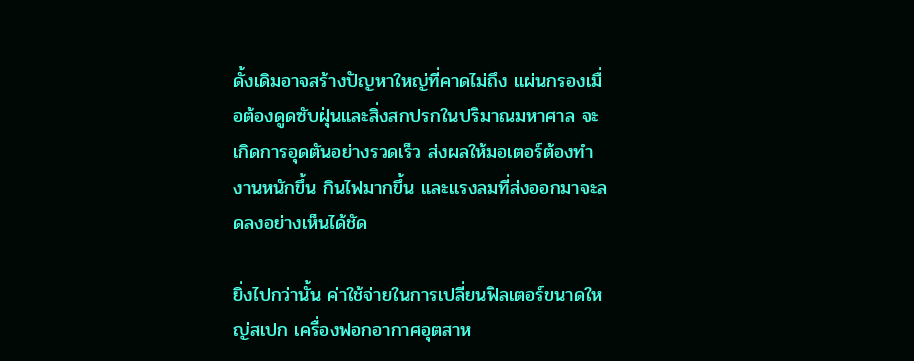ดั้งเดิมอาจสร้างปัญหาใหญ่ที่คาดไม่ถึง แผ่นกรองเมื่อต้องดูดซับฝุ่นและสิ่งสกปรกในปริมาณมหาศาล จะเกิดการอุดตันอย่างรวดเร็ว ส่งผลให้มอเตอร์ต้องทำงานหนักขึ้น กินไฟมากขึ้น และแรงลมที่ส่งออกมาจะลดลงอย่างเห็นได้ชัด

ยิ่งไปกว่านั้น ค่าใช้จ่ายในการเปลี่ยนฟิลเตอร์ขนาดใหญ่สเปก เครื่องฟอกอากาศอุตสาห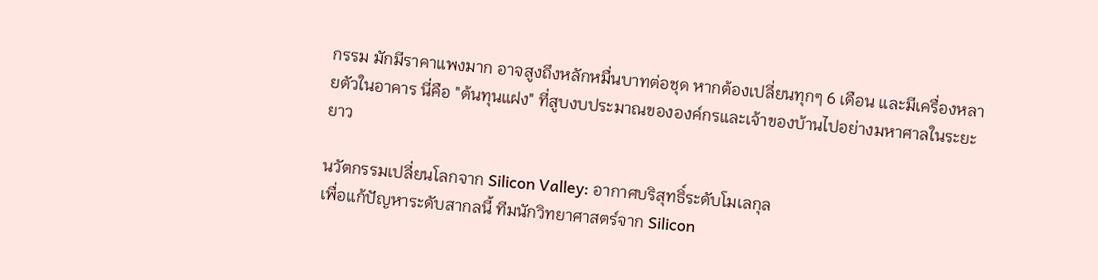กรรม มักมีราคาแพงมาก อาจสูงถึงหลักหมื่นบาทต่อชุด หากต้องเปลี่ยนทุกๆ 6 เดือน และมีเครื่องหลายตัวในอาคาร นี่คือ "ต้นทุนแฝง" ที่สูบงบประมาณขององค์กรและเจ้าของบ้านไปอย่างมหาศาลในระยะยาว

นวัตกรรมเปลี่ยนโลกจาก Silicon Valley: อากาศบริสุทธิ์ระดับโมเลกุล
เพื่อแก้ปัญหาระดับสากลนี้ ทีมนักวิทยาศาสตร์จาก Silicon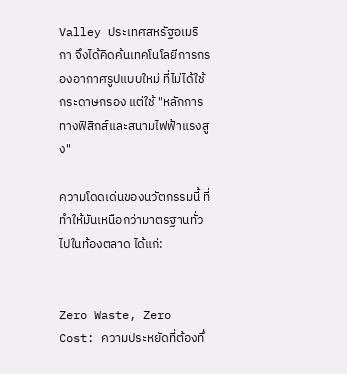Valley ประเทศสหรัฐอเมริกา จึงได้คิดค้นเทคโนโลยีการกรองอากาศรูปแบบใหม่ ที่ไม่ได้ใช้กระดาษกรอง แต่ใช้ "หลักการทางฟิสิกส์และสนามไฟฟ้าแรงสูง"

ความโดดเด่นของนวัตกรรมนี้ ที่ทำให้มันเหนือกว่ามาตรฐานทั่วไปในท้องตลาด ได้แก่:


Zero Waste, Zero Cost: ความประหยัดที่ต้องทึ่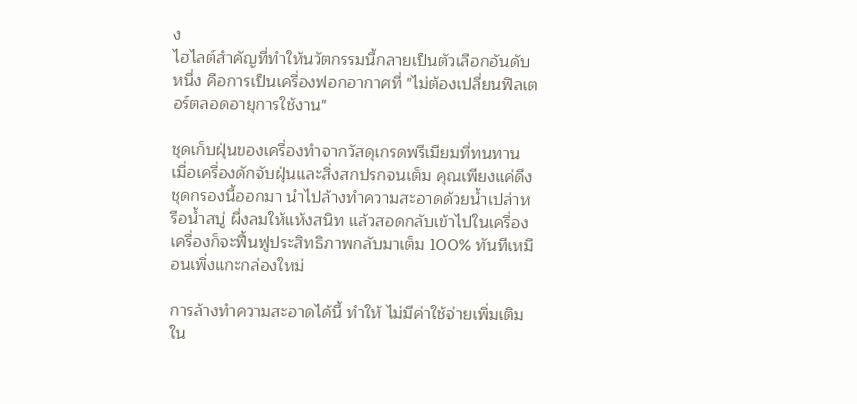ง
ไฮไลต์สำคัญที่ทำให้นวัตกรรมนี้กลายเป็นตัวเลือกอันดับหนึ่ง คือการเป็นเครื่องฟอกอากาศที่ "ไม่ต้องเปลี่ยนฟิลเตอร์ตลอดอายุการใช้งาน"

ชุดเก็บฝุ่นของเครื่องทำจากวัสดุเกรดพรีเมียมที่ทนทาน เมื่อเครื่องดักจับฝุ่นและสิ่งสกปรกจนเต็ม คุณเพียงแค่ดึงชุดกรองนี้ออกมา นำไปล้างทำความสะอาดด้วยน้ำเปล่าหรือน้ำสบู่ ผึ่งลมให้แห้งสนิท แล้วสอดกลับเข้าไปในเครื่อง เครื่องก็จะฟื้นฟูประสิทธิภาพกลับมาเต็ม 100% ทันทีเหมือนเพิ่งแกะกล่องใหม่

การล้างทำความสะอาดได้นี้ ทำให้ ไม่มีค่าใช้จ่ายเพิ่มเติมใน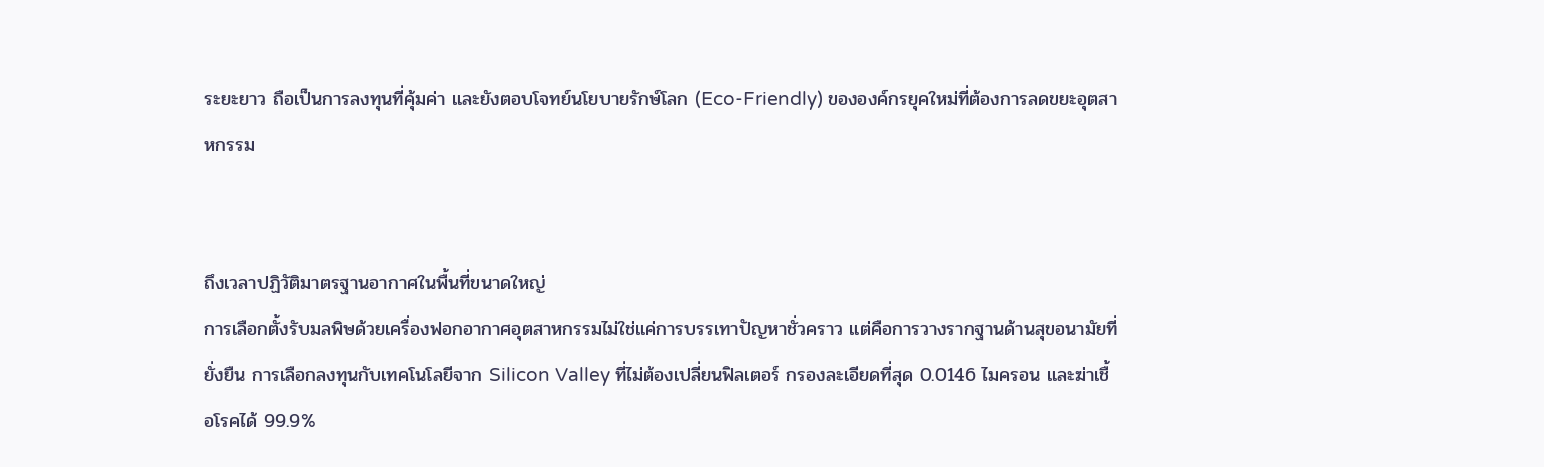ระยะยาว ถือเป็นการลงทุนที่คุ้มค่า และยังตอบโจทย์นโยบายรักษ์โลก (Eco-Friendly) ขององค์กรยุคใหม่ที่ต้องการลดขยะอุตสาหกรรม


ถึงเวลาปฏิวัติมาตรฐานอากาศในพื้นที่ขนาดใหญ่
การเลือกตั้งรับมลพิษด้วยเครื่องฟอกอากาศอุตสาหกรรมไม่ใช่แค่การบรรเทาปัญหาชั่วคราว แต่คือการวางรากฐานด้านสุขอนามัยที่ยั่งยืน การเลือกลงทุนกับเทคโนโลยีจาก Silicon Valley ที่ไม่ต้องเปลี่ยนฟิลเตอร์ กรองละเอียดที่สุด 0.0146 ไมครอน และฆ่าเชื้อโรคได้ 99.9%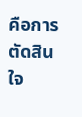คือการตัดสินใจ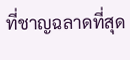ที่ชาญฉลาดที่สุด